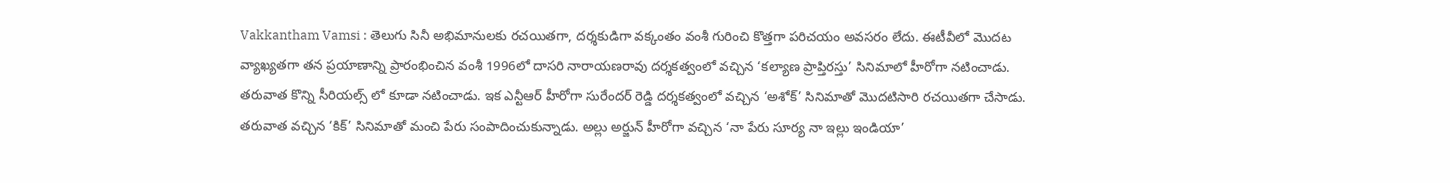Vakkantham Vamsi : తెలుగు సినీ అభిమానులకు రచయితగా, దర్శకుడిగా వక్కంతం వంశీ గురించి కొత్తగా పరిచయం అవసరం లేదు. ఈటీవీలో మొదట వ్యాఖ్యతగా తన ప్రయాణాన్ని ప్రారంభించిన వంశీ 1996లో దాసరి నారాయణరావు దర్శకత్వంలో వచ్చిన ‘కల్యాణ ప్రాప్తిరస్తు’ సినిమాలో హీరోగా నటించాడు. తరువాత కొన్ని సీరియల్స్ లో కూడా నటించాడు. ఇక ఎన్టీఆర్ హీరోగా సురేందర్ రెడ్డి దర్శకత్వంలో వచ్చిన ‘అశోక్’ సినిమాతో మొదటిసారి రచయితగా చేసాడు. తరువాత వచ్చిన ‘కిక్’ సినిమాతో మంచి పేరు సంపాదించుకున్నాడు. అల్లు అర్జున్ హీరోగా వచ్చిన ‘నా పేరు సూర్య నా ఇల్లు ఇండియా’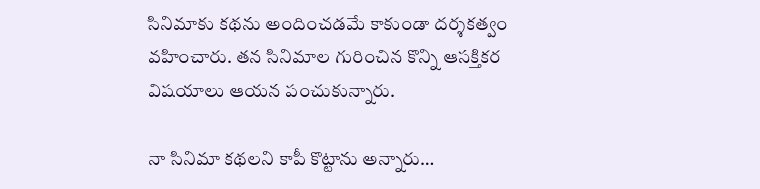సినిమాకు కథను అందించడమే కాకుండా దర్శకత్వం వహించారు. తన సినిమాల గురించిన కొన్ని ఆసక్తికర విషయాలు ఆయన పంచుకున్నారు.

నా సినిమా కథలని కాపీ కొట్టాను అన్నారు…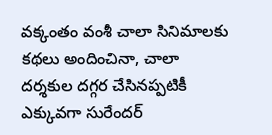వక్కంతం వంశీ చాలా సినిమాలకు కథలు అందించినా, చాలా దర్శకుల దగ్గర చేసినప్పటికీ ఎక్కువగా సురేందర్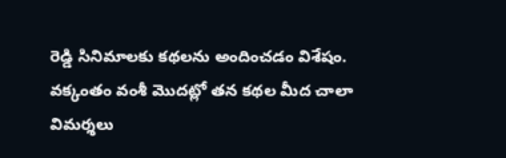రెడ్డి సినిమాలకు కథలను అందించడం విశేషం. వక్కంతం వంశీ మొదట్లో తన కథల మీద చాలా విమర్శలు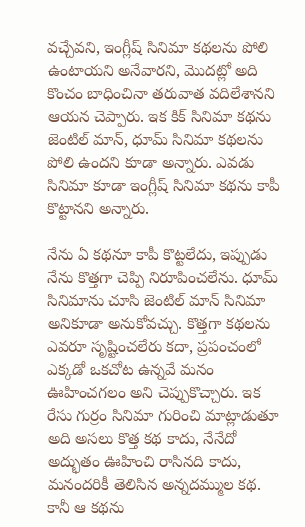వచ్చేవని, ఇంగ్లీష్ సినిమా కథలను పోలి ఉంటాయని అనేవారని, మొదట్లో అది కొంచం బాధించినా తరువాత వదిలేశానని ఆయన చెప్పారు. ఇక కిక్ సినిమా కథను జెంటిల్ మాన్, ధూమ్ సినిమా కథలను పోలి ఉందని కూడా అన్నారు. ఎవడు సినిమా కూడా ఇంగ్లీష్ సినిమా కథను కాపీ కొట్టానని అన్నారు.

నేను ఏ కథనూ కాపీ కొట్టలేదు, ఇప్పుడు నేను కొత్తగా చెప్పి నిరూపించలేను. ధూమ్ సినిమాను చూసి జెంటిల్ మాన్ సినిమా అనికూడా అనుకోవచ్చు. కొత్తగా కథలను ఎవరూ సృష్టించలేరు కదా, ప్రపంచంలో ఎక్కడో ఒకచోట ఉన్నవే మనం ఊహించగలం అని చెప్పుకొచ్చారు. ఇక రేసు గుర్రం సినిమా గురించి మాట్లాడుతూ అది అసలు కొత్త కథ కాదు, నేనేదో అద్భుతం ఊహించి రాసినది కాదు, మనందరికీ తెలిసిన అన్నదమ్ముల కథ. కానీ ఆ కథను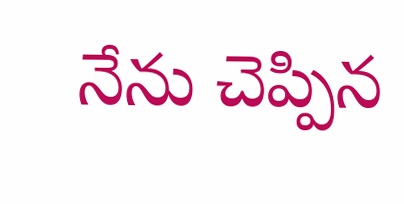నేను చెప్పిన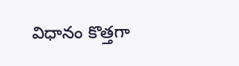విధానం కొత్తగా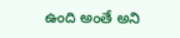ఉంది అంతే అని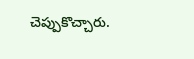చెప్పుకొచ్చారు.